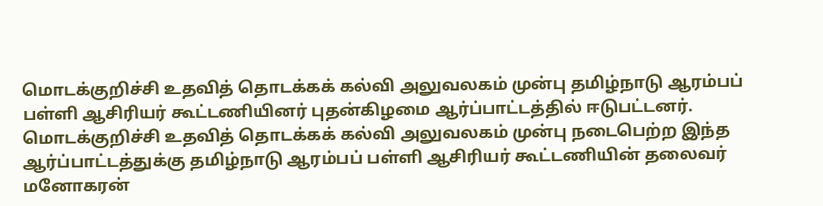மொடக்குறிச்சி உதவித் தொடக்கக் கல்வி அலுவலகம் முன்பு தமிழ்நாடு ஆரம்பப் பள்ளி ஆசிரியர் கூட்டணியினர் புதன்கிழமை ஆர்ப்பாட்டத்தில் ஈடுபட்டனர்.
மொடக்குறிச்சி உதவித் தொடக்கக் கல்வி அலுவலகம் முன்பு நடைபெற்ற இந்த ஆர்ப்பாட்டத்துக்கு தமிழ்நாடு ஆரம்பப் பள்ளி ஆசிரியர் கூட்டணியின் தலைவர் மனோகரன்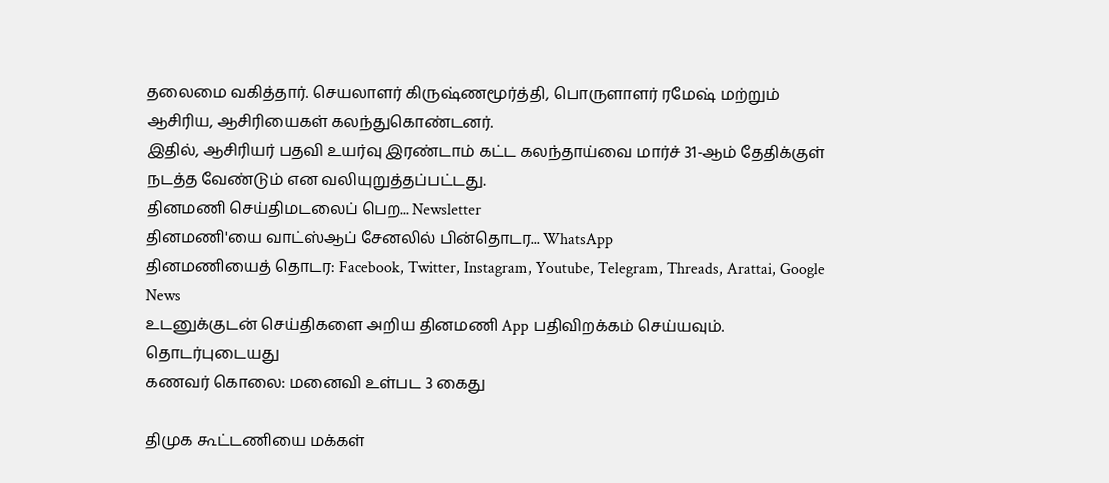தலைமை வகித்தார். செயலாளர் கிருஷ்ணமூர்த்தி, பொருளாளர் ரமேஷ் மற்றும் ஆசிரிய, ஆசிரியைகள் கலந்துகொண்டனர்.
இதில், ஆசிரியர் பதவி உயர்வு இரண்டாம் கட்ட கலந்தாய்வை மார்ச் 31-ஆம் தேதிக்குள் நடத்த வேண்டும் என வலியுறுத்தப்பட்டது.
தினமணி செய்திமடலைப் பெற... Newsletter
தினமணி'யை வாட்ஸ்ஆப் சேனலில் பின்தொடர... WhatsApp
தினமணியைத் தொடர: Facebook, Twitter, Instagram, Youtube, Telegram, Threads, Arattai, Google News
உடனுக்குடன் செய்திகளை அறிய தினமணி App பதிவிறக்கம் செய்யவும்.
தொடர்புடையது
கணவர் கொலை: மனைவி உள்பட 3 கைது

திமுக கூட்டணியை மக்கள்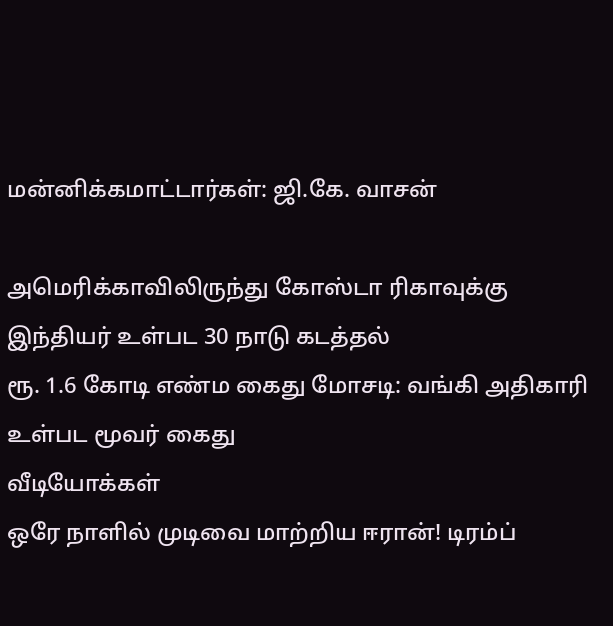மன்னிக்கமாட்டார்கள்: ஜி.கே. வாசன்

அமெரிக்காவிலிருந்து கோஸ்டா ரிகாவுக்கு இந்தியர் உள்பட 30 நாடு கடத்தல்
ரூ. 1.6 கோடி எண்ம கைது மோசடி: வங்கி அதிகாரி உள்பட மூவர் கைது
வீடியோக்கள்
ஒரே நாளில் முடிவை மாற்றிய ஈரான்! டிரம்ப்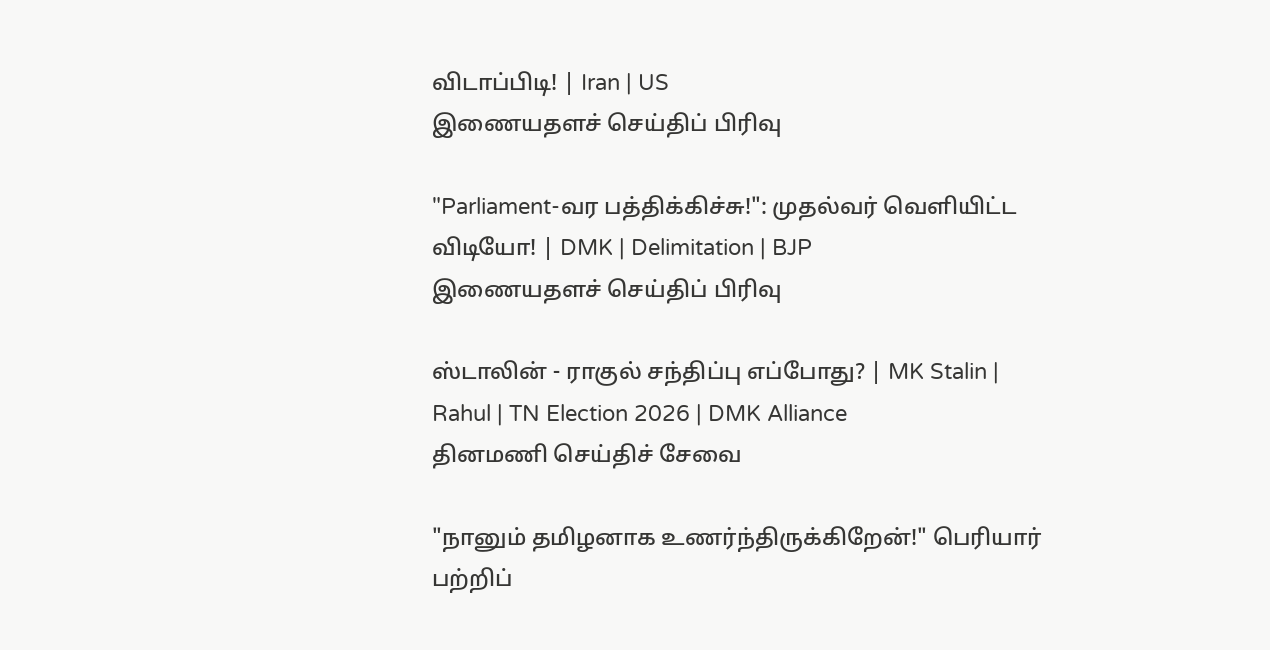விடாப்பிடி! | Iran | US
இணையதளச் செய்திப் பிரிவு

"Parliament-வர பத்திக்கிச்சு!": முதல்வர் வெளியிட்ட விடியோ! | DMK | Delimitation | BJP
இணையதளச் செய்திப் பிரிவு

ஸ்டாலின் - ராகுல் சந்திப்பு எப்போது? | MK Stalin | Rahul | TN Election 2026 | DMK Alliance
தினமணி செய்திச் சேவை

"நானும் தமிழனாக உணர்ந்திருக்கிறேன்!" பெரியார் பற்றிப்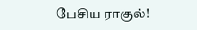பேசிய ராகுல்!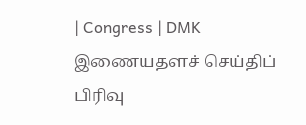| Congress | DMK
இணையதளச் செய்திப் பிரிவு